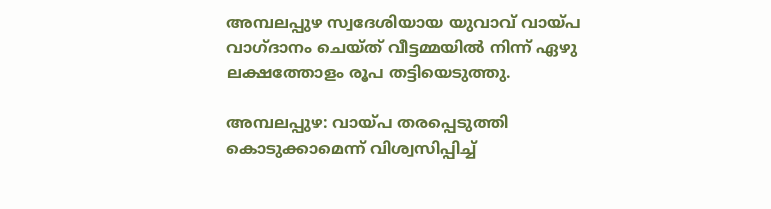അമ്പലപ്പുഴ സ്വദേശിയായ യുവാവ് വായ്പ വാഗ്ദാനം ചെയ്ത് വീട്ടമ്മയിൽ നിന്ന് ഏഴു ലക്ഷത്തോളം രൂപ തട്ടിയെടുത്തു.

അമ്പലപ്പുഴ: വായ്പ തരപ്പെടുത്തി കൊടുക്കാമെന്ന് വിശ്വസിപ്പിച്ച്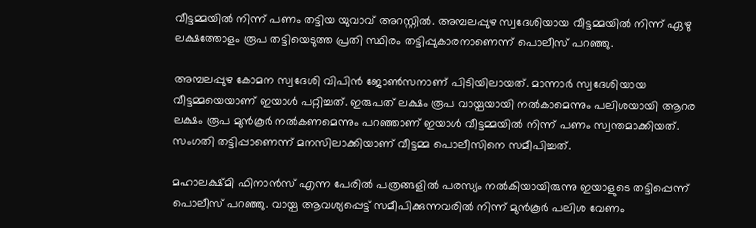വീട്ടമ്മയില്‍ നിന്ന് പണം തട്ടിയ യുവാവ് അറസ്റ്റില്‍. അമ്പലപ്പുഴ സ്വദേശിയായ വീട്ടമ്മയില്‍ നിന്ന് ഏഴു ലക്ഷത്തോളം രൂപ തട്ടിയെടുത്ത പ്രതി സ്ഥിരം തട്ടിപ്പുകാരനാണെന്ന് പൊലീസ് പറഞ്ഞു.

അമ്പലപ്പുഴ കോമന സ്വദേശി വിപിന്‍ ജോണ്‍സനാണ് പിടിയിലായത്. മാന്നാര്‍ സ്വദേശിയായ വീട്ടമ്മയെയാണ് ഇയാള്‍ പറ്റിച്ചത്. ഇരുപത് ലക്ഷം രൂപ വായ്പയായി നല്‍കാമെന്നും പലിശയായി ആറര ലക്ഷം രൂപ മുന്‍കൂര്‍ നല്‍കണമെന്നും പറഞ്ഞാണ് ഇയാള്‍ വീട്ടമ്മയില്‍ നിന്ന് പണം സ്വന്തമാക്കിയത്. സംഗതി തട്ടിപ്പാണെന്ന് മനസിലാക്കിയാണ് വീട്ടമ്മ പൊലീസിനെ സമീപിച്ചത്.

മഹാലക്ഷ്മി ഫിനാന്‍സ് എന്ന പേരില്‍ പത്രങ്ങളില്‍ പരസ്യം നല്‍കിയായിരുന്നു ഇയാളുടെ തട്ടിപ്പെന്ന് പൊലീസ് പറഞ്ഞു. വായ്പ ആവശ്യപ്പെട്ട് സമീപിക്കുന്നവരില്‍ നിന്ന് മുന്‍കൂര്‍ പലിശ വേണം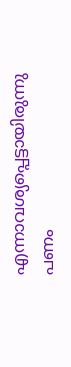എന്നാവശ്യപ്പെട്ടായിരുന്നു പണം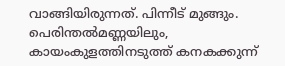വാങ്ങിയിരുന്നത്. പിന്നീട് മുങ്ങും. പെരിന്തല്‍മണ്ണയിലും, കായംകുളത്തിനടുത്ത് കനകക്കുന്ന്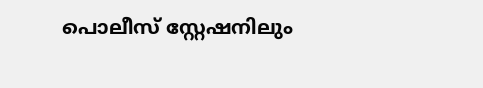പൊലീസ് സ്റ്റേഷനിലും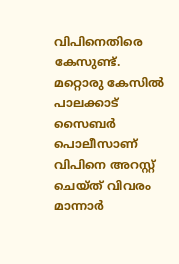വിപിനെതിരെ കേസുണ്ട്. മറ്റൊരു കേസില്‍ പാലക്കാട് സൈബര്‍ പൊലീസാണ് വിപിനെ അറസ്റ്റ് ചെയ്ത് വിവരം മാന്നാര്‍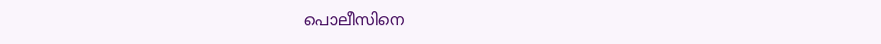പൊലീസിനെ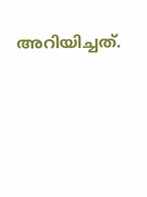അറിയിച്ചത്.